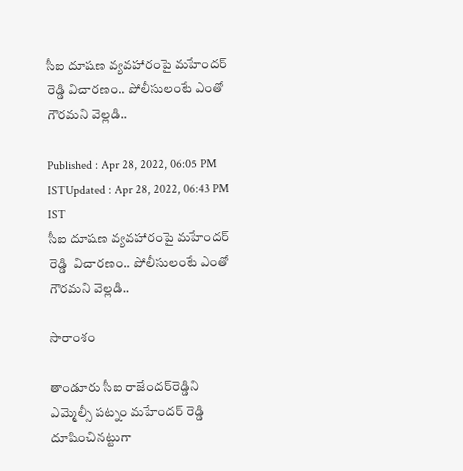సీఐ దూషణ వ్యవహారంపై మహేందర్ రెడ్డి విచారణం.. పోలీసులంటే ఎంతో గౌరమని వెల్లడి..

Published : Apr 28, 2022, 06:05 PM ISTUpdated : Apr 28, 2022, 06:43 PM IST
సీఐ దూషణ వ్యవహారంపై మహేందర్ రెడ్డి  విచారణం.. పోలీసులంటే ఎంతో గౌరమని వెల్లడి..

సారాంశం

తాండూరు సీఐ రాజేందర్‌రెడ్డిని ఎమ్మెల్సీ పట్నం మహేందర్ రెడ్డి దూషించినట్టుగా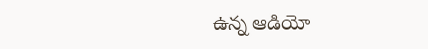ఉన్న ఆడియో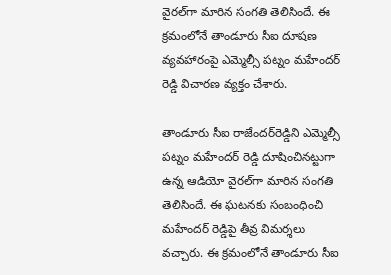వైరల్‌గా మారిన సంగతి తెలిసిందే. ఈ క్రమంలోనే తాండూరు సీఐ దూషణ వ్యవహారంపై ఎమ్మెల్సీ పట్నం మహేందర్ రెడ్డి విచారణ వ్యక్తం చేశారు.

తాండూరు సీఐ రాజేందర్‌రెడ్డిని ఎమ్మెల్సీ పట్నం మహేందర్ రెడ్డి దూషించినట్టుగా ఉన్న ఆడియో వైరల్‌గా మారిన సంగతి తెలిసిందే. ఈ ఘటనకు సంబంధించి మహేందర్ రెడ్డిపై తీవ్ర విమర్శలు వచ్చారు. ఈ క్రమంలోనే తాండూరు సీఐ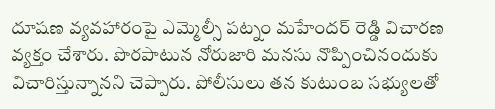దూషణ వ్యవహారంపై ఎమ్మెల్సీ పట్నం మహేందర్ రెడ్డి విచారణ వ్యక్తం చేశారు. పొరపాటున నోరుజారి మనసు నొప్పించినందుకు విచారిస్తున్నానని చెప్పారు. పోలీసులు తన కుటుంబ సభ్యులతో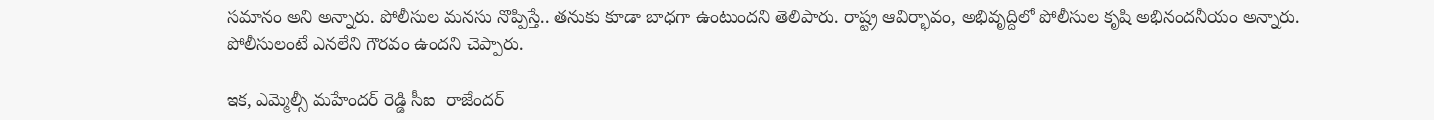సమానం అని అన్నారు. పోలీసుల మనసు నొప్పిస్తే.. తనుకు కూడా బాధగా ఉంటుందని తెలిపారు. రాష్ట్ర ఆవిర్భావం, అభివృద్దిలో పోలీసుల కృషి అభినందనీయం అన్నారు. పోలీసులంటే ఎనలేని గౌరవం ఉందని చెప్పారు.

ఇక, ఎమ్మెల్సీ మహేందర్ రెడ్డి సీఐ  రాజేందర్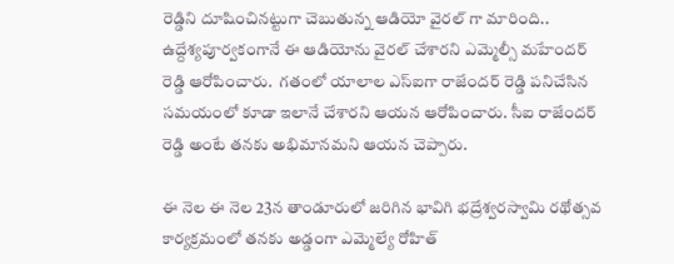రెడ్డిని దూషించినట్టుగా చెబుతున్న ఆడియో వైరల్ గా మారింది.. ఉద్దేశ్యపూర్వకంగానే ఈ ఆడియోను వైరల్ చేశారని ఎమ్మెల్సీ మహేందర్ రెడ్డి ఆరోపించారు.  గతంలో యాలాల ఎస్ఐగా రాజేందర్ రెడ్డి పనిచేసిన సమయంలో కూడా ఇలానే చేశారని ఆయన ఆరోపించారు. సీఐ రాజేందర్ రెడ్డి అంటే తనకు అభిమానమని ఆయన చెప్పారు.

ఈ నెల ఈ నెల 23న తాండూరులో జరిగిన భావిగి భద్రేశ్వరస్వామి రథోత్సవ కార్యక్రమంలో తనకు అడ్డంగా ఎమ్మెల్యే రోహిత్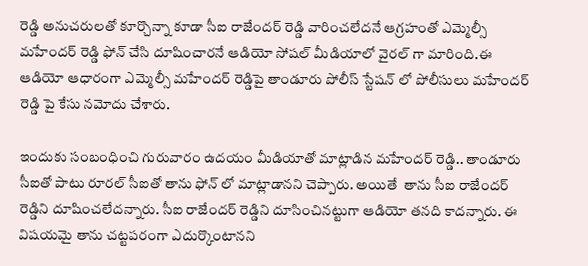రెడ్డి అనుచరులతో కూర్చొన్నా కూడా సీఐ రాజేందర్ రెడ్డి వారించలేదనే ఆగ్రహంతో ఎమ్మెల్సీ మహేందర్ రెడ్డి ఫోన్ చేసి దూషించారనే ఆడియో సోషల్ మీడియాలో వైరల్ గా మారింది.ఈ ఆడియో ఆధారంగా ఎమ్మెల్సీ మహేందర్ రెడ్డిపై తాండూరు పోలీస్ స్టేషన్ లో పోలీసులు మహేందర్ రెడ్డి పై కేసు నమోదు చేశారు.

ఇందుకు సంబంధించి గురువారం ఉదయం మీడియాతో మాట్లాడిన మహేందర్ రెడ్డి.. తాండూరు సీఐతో పాటు రూరల్ సీఐతో తాను ఫోన్ లో మాట్లాడానని చెప్పారు. అయితే  తాను సీఐ రాజేందర్ రెడ్డిని దూషించలేదన్నారు. సీఐ రాజేందర్ రెడ్డిని దూసించినట్టుగా ఆడియో తనది కాదన్నారు. ఈ విషయమై తాను చట్టపరంగా ఎదుర్కొంటానని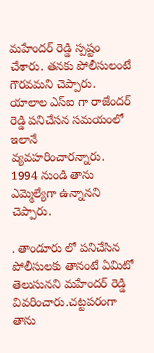మహేందర్ రెడ్డి స్పష్టం చేశారు. తనకు పోలీసులంటే గౌరవమని చెప్పారు.  యాలాల ఎస్ఐ గా రాజేందర్ రెడ్డి పనిచేసన సమయంలో ఇలానే వ్యవహరించారన్నారు. 1994 నుండి తాను ఎమ్మెల్యేగా ఉన్నానని చెప్పారు.

. తాండూరు లో పనిచేసిన పోలీసులకు తానంటే ఏమిటో తెలుసునని మహేందర్ రెడ్డి వివరించారు.చట్టపరంగా తాను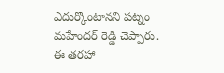ఎదుర్కొంటానని పట్నం మహేందర్ రెడ్డి చెప్పారు. ఈ తరహా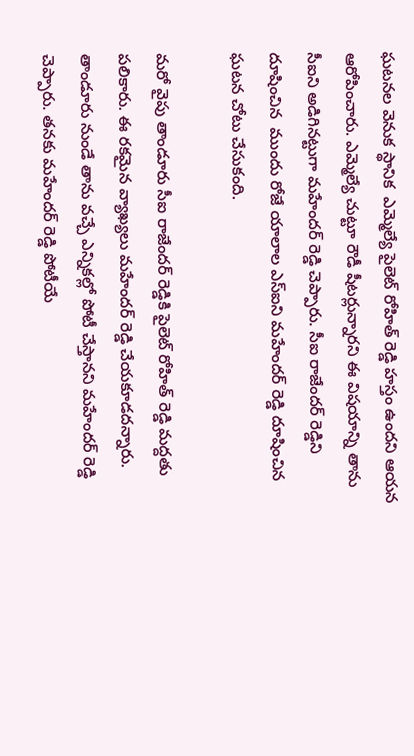ఘటనల వెనుక స్థానిక  ఎమ్మెల్యే పైలెట్ రోహిత్ రెడ్డి హస్తం ఉందని ఆయన ఆరోపించారు. ఎమ్మెల్యే చుట్టూ రౌడీ షీటర్లున్నారని ఈ విషయాన్ని తాను సీఐని అడిగినట్టుగా మహేందర్ రెడ్డి చెప్పారు. సీఐ రాజేందర్ రెడ్డిని దూషించిన  ముందు రోజే యాలాల ఎస్ఐని మహేందర్ రెడ్డి దూషించిన ఘటన చోటు చేసుకంది.

మరో వైపు తాండూరు సీఐ రాజేందర్ రెడ్డికి పైలెట్ రోహిత్ రెడ్డి మద్దతు పలికారు. ఈ రకమైన వ్యాఖ్యలు మహేందర్ రెడ్డి చేయకూడదన్నారు. తాండూరు నుండే తాను వచ్చే ఎన్నికల్లో పోటీ చేస్తానని మహేందర్ రెడ్డి చెప్పారు. తనకు మహేందర్ రెడ్డి పోటీయే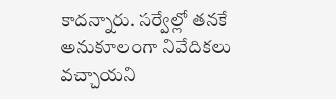కాదన్నారు. సర్వేల్లో తనకే అనుకూలంగా నివేదికలు వచ్చాయని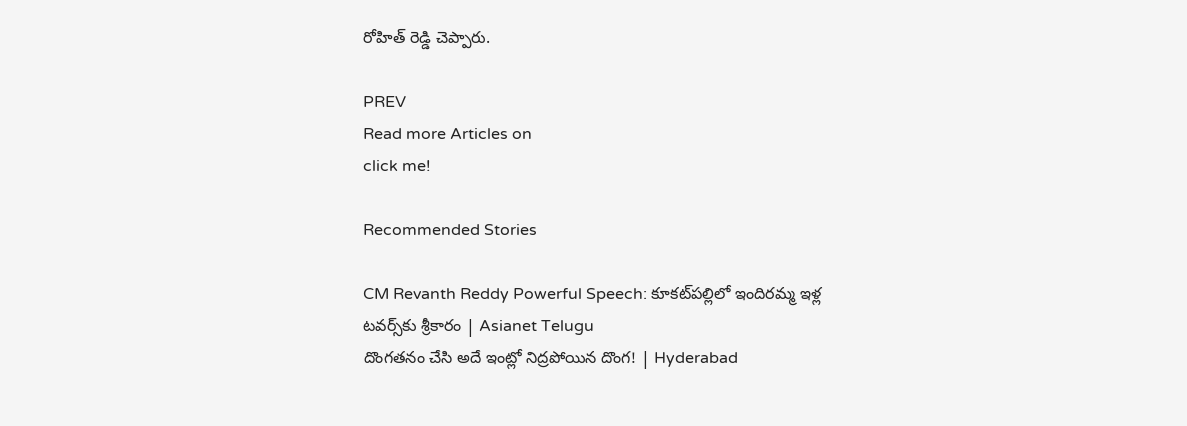రోహిత్ రెడ్డి చెప్పారు.

PREV
Read more Articles on
click me!

Recommended Stories

CM Revanth Reddy Powerful Speech: కూకట్‌పల్లిలో ఇందిరమ్మ ఇళ్ల టవర్స్‌కు శ్రీకారం | Asianet Telugu
దొంగతనం చేసి అదే ఇంట్లో నిద్రపోయిన దొంగ! | Hyderabad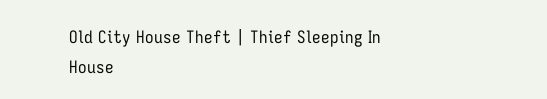Old City House Theft | Thief Sleeping In House